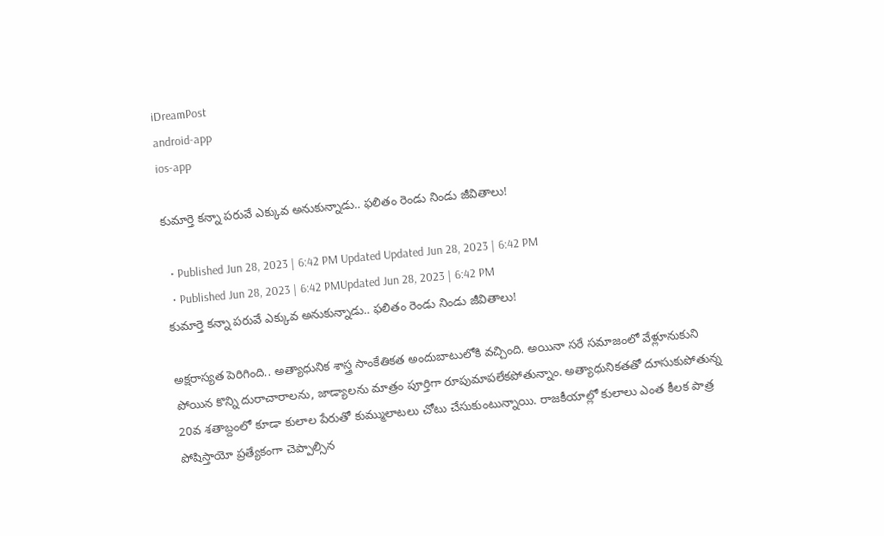iDreamPost
android-app
ios-app

కుమార్తె కన్నా పరువే ఎక్కువ అనుకున్నాడు.. ఫలితం రెండు నిండు జీవితాలు!

  • Published Jun 28, 2023 | 6:42 PM Updated Updated Jun 28, 2023 | 6:42 PM
  • Published Jun 28, 2023 | 6:42 PMUpdated Jun 28, 2023 | 6:42 PM
కుమార్తె కన్నా పరువే ఎక్కువ అనుకున్నాడు.. ఫలితం రెండు నిండు జీవితాలు!

అక్షరాస్యత పెరిగింది.. అత్యాధునిక శాస్త్ర సాంకేతికత అందుబాటులోకి వచ్చింది. అయినా సరే సమాజంలో వేళ్లూనుకుని పోయిన కొన్ని దురాచారాలను, జాడ్యాలను మాత్రం పూర్తిగా రూపుమాపలేకపోతున్నాం. అత్యాధునికతతో దూసుకుపోతున్న 20వ శతాబ్దంలో కూడా కులాల పేరుతో కుమ్ములాటలు చోటు చేసుకుంటున్నాయి. రాజకీయాల్లో కులాలు ఎంత కీలక పాత్ర పోషిస్తాయో ప్రత్యేకంగా చెప్పాల్సిన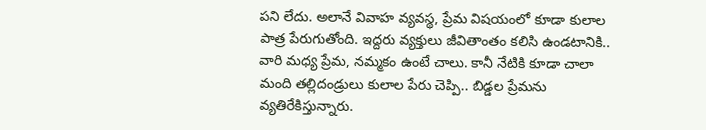పని లేదు. అలానే వివాహ వ్యవస్థ, ప్రేమ విషయంలో కూడా కులాల పాత్ర పేరుగుతోంది. ఇద్దరు వ్యక్తులు జీవితాంతం కలిసి ఉండటానికి.. వారి మధ్య ప్రేమ, నమ్మకం ఉంటే చాలు. కానీ నేటికి కూడా చాలా మంది తల్లిదండ్రులు కులాల పేరు చెప్పి.. బిడ్డల ప్రేమను వ్యతిరేకిస్తున్నారు.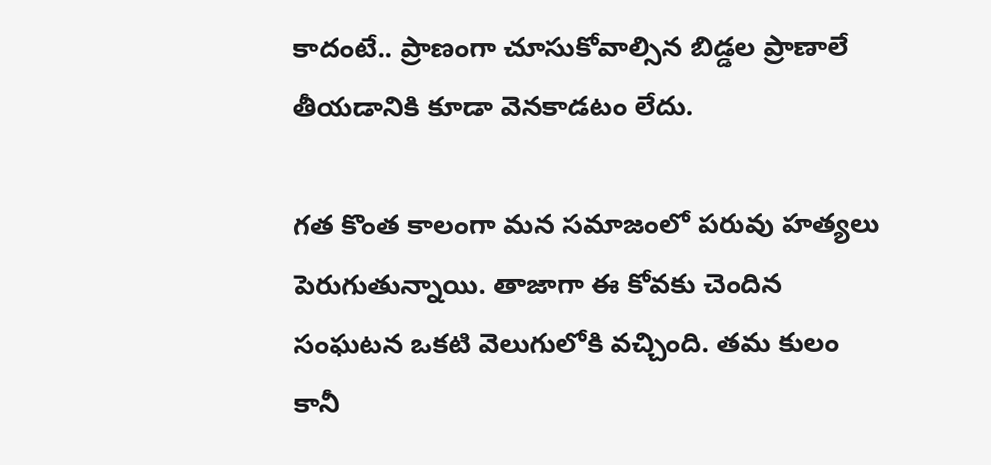కాదంటే.. ప్రాణంగా చూసుకోవాల్సిన బిడ్డల ప్రాణాలే తీయడానికి కూడా వెనకాడటం లేదు.

గత కొంత కాలంగా మన సమాజంలో పరువు హత్యలు పెరుగుతున్నాయి. తాజాగా ఈ కోవకు చెందిన సంఘటన ఒకటి వెలుగులోకి వచ్చింది. తమ కులం కానీ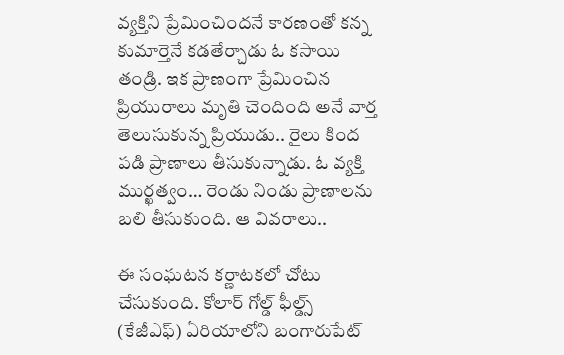వ్యక్తిని ప్రేమించిందనే కారణంతో కన్న కుమార్తెనే కడతేర్చాడు ఓ కసాయి తండ్రి. ఇక ప్రాణంగా ప్రేమించిన ప్రియురాలు మృతి చెందింది అనే వార్త తెలుసుకున్న ప్రియుడు.. రైలు కింద పడి ప్రాణాలు తీసుకున్నాడు. ఓ వ్యక్తి ముర్ఖత్వం… రెండు నిండు ప్రాణాలను బలి తీసుకుంది. ఆ వివరాలు..

ఈ సంఘటన కర్ణాటకలో చోటు చేసుకుంది. కోలార్‌ గోల్డ్‌ ఫీల్డ్స్‌ (కేజీఎఫ్‌) ఏరియాలోని బంగారుపేట్‌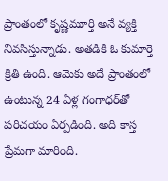ప్రాంతంలో కృష్ణమూర్తి అనే వ్యక్తి నివసిస్తున్నాడు. అతడికి ఓ కుమార్తె క్రితి ఉంది. ఆమెకు అదే ప్రాంతంలో ఉంటున్న 24 ఏళ్ల గంగాధర్‌తో పరిచయం ఏర్పడింది. అది కాస్త ప్రేమగా మారింది.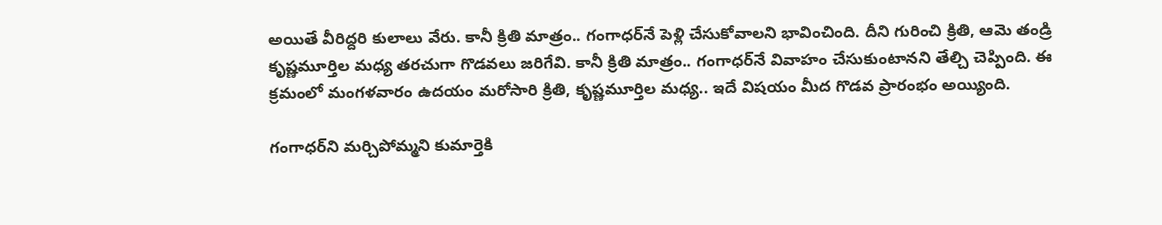అయితే వీరిద్దరి కులాలు వేరు. కానీ క్రితి మాత్రం.. గంగాధర్‌నే పెళ్లి చేసుకోవాలని భావించింది. దీని గురించి క్రితి, ఆమె తండ్రి కృష్ణమూర్తిల మధ్య తరచుగా గొడవలు జరిగేవి. కానీ క్రితి మాత్రం.. గంగాధర్‌నే వివాహం చేసుకుంటానని తేల్చి చెప్పింది. ఈ క్రమంలో మంగళవారం ఉదయం మరోసారి క్రితి, కృష్ణమూర్తిల మధ్య.. ఇదే విషయం మీద గొడవ ప్రారంభం అయ్యింది.

గంగాధర్‌ని మర్చిపోమ్మని కుమార్తెకి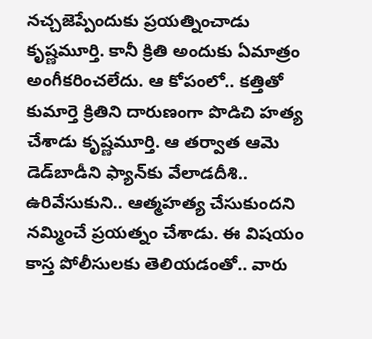నచ్చజెప్పేందుకు ప్రయత్నించాడు కృష్ణమూర్తి. కానీ క్రితి అందుకు ఏమాత్రం అంగీకరించలేదు. ఆ కోపంలో.. కత్తితో కుమార్తె క్రితిని దారుణంగా పొడిచి హత్య చేశాడు కృష్ణమూర్తి. ఆ తర్వాత ఆమె డెడ్‌బాడీని ఫ్యాన్‌కు వేలాడదీశి.. ఉరివేసుకుని.. ఆత్మహత్య చేసుకుందని నమ్మించే ప్రయత్నం చేశాడు. ఈ విషయం కాస్త పోలీసులకు తెలియడంతో.. వారు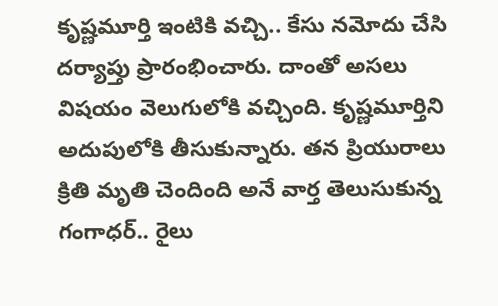కృష్ణమూర్తి ఇంటికి వచ్చి.. కేసు నమోదు చేసి దర్యాప్తు ప్రారంభించారు. దాంతో అసలు విషయం వెలుగులోకి వచ్చింది. కృష్ణమూర్తిని అదుపులోకి తీసుకున్నారు. తన ప్రియురాలు క్రితి మృతి చెందింది అనే వార్త తెలుసుకున్న గంగాధర్‌.. రైలు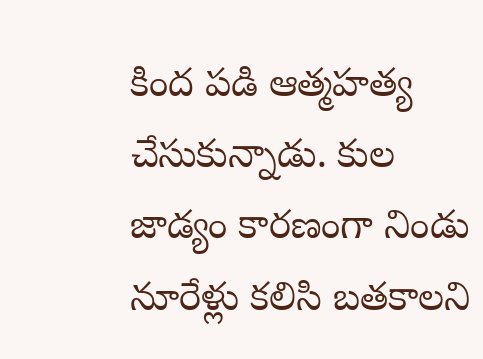కింద పడి ఆత్మహత్య చేసుకున్నాడు. కుల జాడ్యం కారణంగా నిండు నూరేళ్లు కలిసి బతకాలని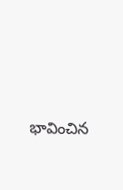భావించిన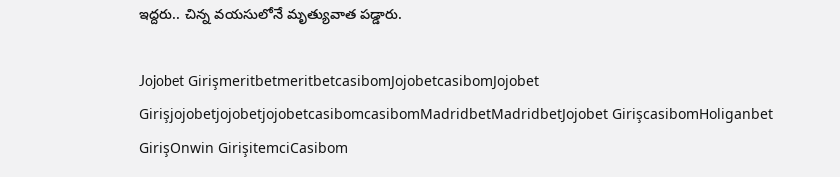ఇద్దరు.. చిన్న వయసులోనే మృత్యువాత పడ్డారు.

Jojobet GirişmeritbetmeritbetcasibomJojobetcasibomJojobet GirişjojobetjojobetjojobetcasibomcasibomMadridbetMadridbetJojobet GirişcasibomHoliganbet GirişOnwin GirişitemciCasibom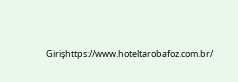Girişhttps://www.hoteltarobafoz.com.br/